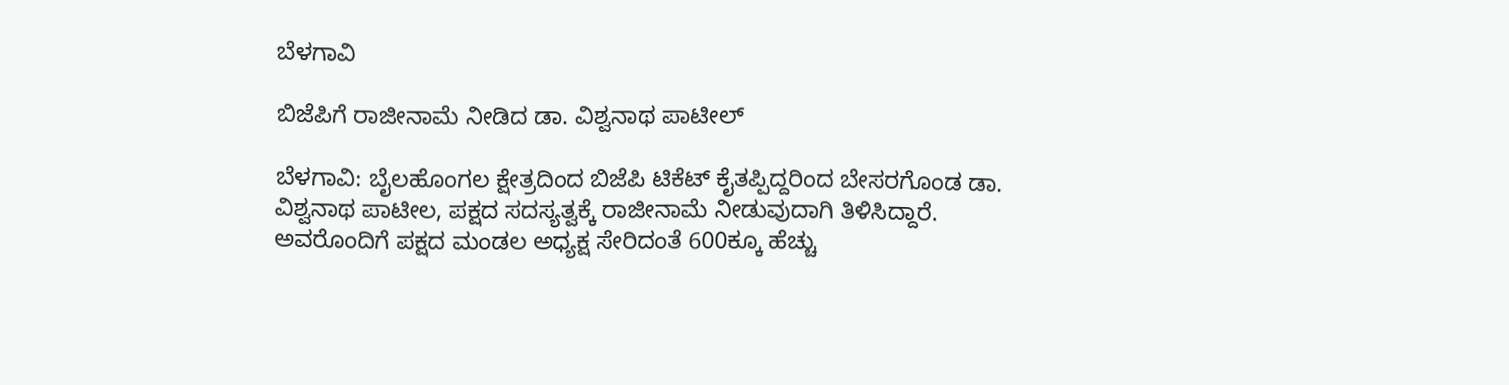ಬೆಳಗಾವಿ

ಬಿಜೆಪಿಗೆ ರಾಜೀನಾಮೆ ನೀಡಿದ ಡಾ. ವಿಶ್ವನಾಥ ಪಾಟೀಲ್‌

ಬೆಳಗಾವಿ: ಬೈಲಹೊಂಗಲ ಕ್ಷೇತ್ರದಿಂದ ಬಿಜೆಪಿ ಟಿಕೆಟ್‌ ಕೈತಪ್ಪಿದ್ದರಿಂದ ಬೇಸರಗೊಂಡ ಡಾ. ವಿಶ್ವನಾಥ ಪಾಟೀಲ, ಪಕ್ಷದ ಸದಸ್ಯತ್ವಕ್ಕೆ ರಾಜೀನಾಮೆ ನೀಡುವುದಾಗಿ ತಿಳಿಸಿದ್ದಾರೆ. ಅವರೊಂದಿಗೆ ಪಕ್ಷದ ಮಂಡಲ ಅಧ್ಯಕ್ಷ ಸೇರಿದಂತೆ 600ಕ್ಕೂ ಹೆಚ್ಚು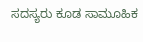ಸದಸ್ಯರು ಕೂಡ ಸಾಮೂಹಿಕ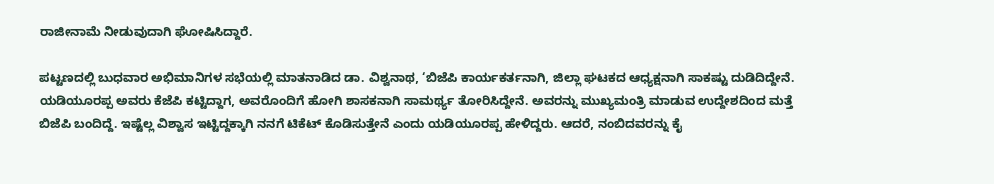ರಾಜೀನಾಮೆ ನೀಡುವುದಾಗಿ ಘೋಷಿಸಿದ್ದಾರೆ.

ಪಟ್ಟಣದಲ್ಲಿ ಬುಧವಾರ ಅಭಿಮಾನಿಗಳ ಸಭೆಯಲ್ಲಿ ಮಾತನಾಡಿದ ಡಾ. ವಿಶ್ವನಾಥ, ‘ಬಿಜೆಪಿ ಕಾರ್ಯಕರ್ತನಾಗಿ, ಜಿಲ್ಲಾ ಘಟಕದ ಆಧ್ಯಕ್ಷನಾಗಿ ಸಾಕಷ್ಟು ದುಡಿದಿದ್ದೇನೆ. ಯಡಿಯೂರ‍ಪ್ಪ ಅವರು ಕೆಜೆಪಿ ಕಟ್ಟಿದ್ದಾಗ, ಅವರೊಂದಿಗೆ ಹೋಗಿ ಶಾಸಕನಾಗಿ ಸಾಮರ್ಥ್ಯ ತೋರಿಸಿದ್ದೇನೆ. ಅವರನ್ನು ಮುಖ್ಯಮಂತ್ರಿ ಮಾಡುವ ಉದ್ದೇಶದಿಂದ ಮತ್ತೆ ಬಿಜೆಪಿ ಬಂದಿದ್ದೆ. ಇಷ್ಟೆಲ್ಲ ವಿಶ್ವಾಸ ಇಟ್ಟಿದ್ದಕ್ಕಾಗಿ ನನಗೆ ಟಿಕೆಟ್‌ ಕೊಡಿಸುತ್ತೇನೆ ಎಂದು ಯಡಿಯೂರಪ್ಪ ಹೇಳಿದ್ದರು. ಆದರೆ, ನಂಬಿದವರನ್ನು ಕೈ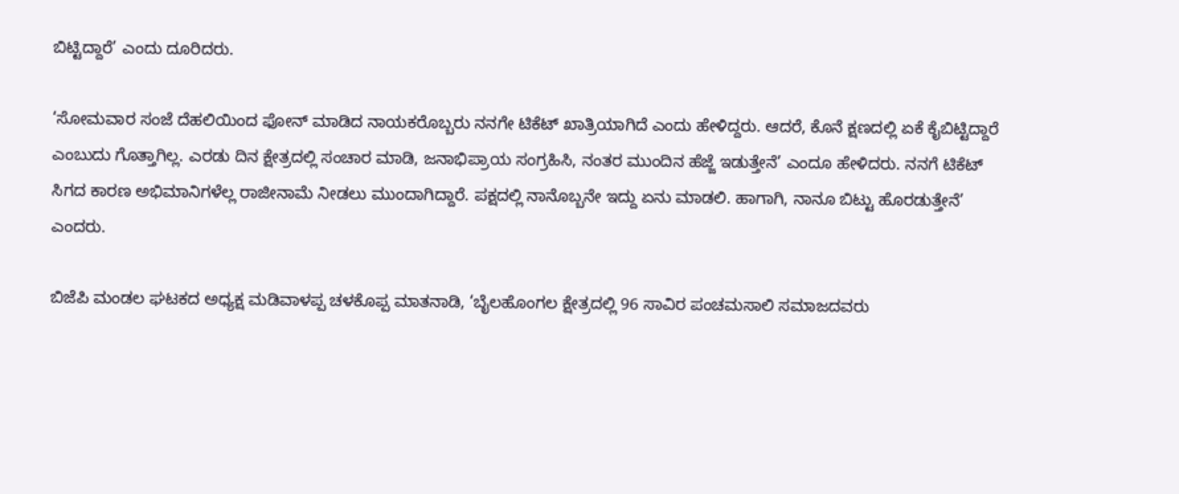ಬಿಟ್ಟಿದ್ದಾರೆ’ ಎಂದು ದೂರಿದರು.

‘ಸೋಮವಾರ ಸಂಜೆ ದೆಹಲಿಯಿಂದ ಫೋನ್‌ ಮಾಡಿದ ನಾಯಕರೊಬ್ಬರು ನನಗೇ ಟಿಕೆಟ್‌ ಖಾತ್ರಿಯಾಗಿದೆ ಎಂದು ಹೇಳಿದ್ದರು. ಆದರೆ, ಕೊನೆ ಕ್ಷಣದಲ್ಲಿ ಏಕೆ ಕೈಬಿಟ್ಟಿದ್ದಾರೆ ಎಂಬುದು ಗೊತ್ತಾಗಿಲ್ಲ. ಎರಡು ದಿನ ಕ್ಷೇತ್ರದಲ್ಲಿ ಸಂಚಾರ ಮಾಡಿ, ಜನಾಭಿಪ್ರಾಯ ಸಂಗ್ರಹಿಸಿ, ನಂತರ ಮುಂದಿನ ಹೆಜ್ಜೆ ಇಡುತ್ತೇನೆ’ ಎಂದೂ ಹೇಳಿದರು. ನನಗೆ ಟಿಕೆಟ್‌ ಸಿಗದ ಕಾರಣ ಅಭಿಮಾನಿಗಳೆಲ್ಲ ರಾಜೀನಾಮೆ ನೀಡಲು ಮುಂದಾಗಿದ್ದಾರೆ. ಪಕ್ಷದಲ್ಲಿ ನಾನೊಬ್ಬನೇ ಇದ್ದು ಏನು ಮಾಡಲಿ. ಹಾಗಾಗಿ, ನಾನೂ ಬಿಟ್ಟು ಹೊರಡುತ್ತೇನೆ’ ಎಂದರು.

ಬಿಜೆಪಿ ಮಂಡಲ ಘಟಕದ ಅಧ್ಯಕ್ಷ ಮಡಿವಾಳಪ್ಪ ಚಳಕೊಪ್ಪ ಮಾತನಾಡಿ, ‘ಬೈಲಹೊಂಗಲ ಕ್ಷೇತ್ರದಲ್ಲಿ 96 ಸಾವಿರ ಪಂಚಮಸಾಲಿ ಸಮಾಜದವರು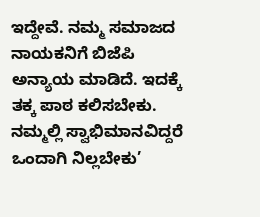ಇದ್ದೇವೆ. ನಮ್ಮ ಸಮಾಜದ ನಾಯಕನಿಗೆ ಬಿಜೆಪಿ ಅನ್ಯಾಯ ಮಾಡಿದೆ. ಇದಕ್ಕೆ ತಕ್ಕ ಪಾಠ ಕಲಿಸಬೇಕು. ನಮ್ಮಲ್ಲಿ ಸ್ವಾಭಿಮಾನವಿದ್ದರೆ ಒಂದಾಗಿ ನಿಲ್ಲಬೇಕು’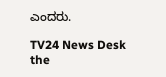ಎಂದರು.

TV24 News Desk
the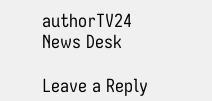authorTV24 News Desk

Leave a Reply